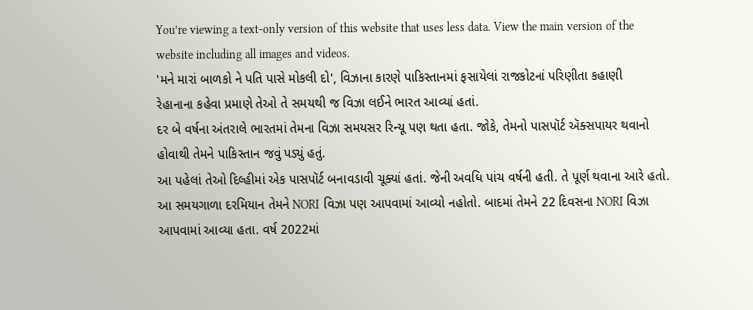You’re viewing a text-only version of this website that uses less data. View the main version of the website including all images and videos.
'મને મારાં બાળકો ને પતિ પાસે મોકલી દો', વિઝાના કારણે પાકિસ્તાનમાં ફસાયેલાં રાજકોટનાં પરિણીતા કહાણી
રેહાનાના કહેવા પ્રમાણે તેઓ તે સમયથી જ વિઝા લઈને ભારત આવ્યાં હતાં.
દર બે વર્ષના અંતરાલે ભારતમાં તેમના વિઝા સમયસર રિન્યૂ પણ થતા હતા. જોકે, તેમનો પાસપૉર્ટ ઍક્સપાયર થવાનો હોવાથી તેમને પાકિસ્તાન જવું પડ્યું હતું.
આ પહેલાં તેઓ દિલ્હીમાં એક પાસપૉર્ટ બનાવડાવી ચૂક્યાં હતાં. જેની અવધિ પાંચ વર્ષની હતી. તે પૂર્ણ થવાના આરે હતો. આ સમયગાળા દરમિયાન તેમને NORI વિઝા પણ આપવામાં આવ્યો નહોતો. બાદમાં તેમને 22 દિવસના NORI વિઝા આપવામાં આવ્યા હતા. વર્ષ 2022માં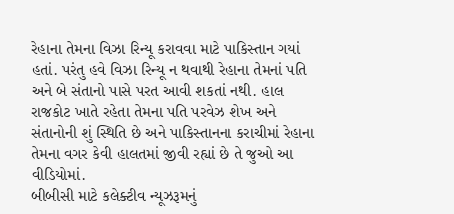રેહાના તેમના વિઝા રિન્યૂ કરાવવા માટે પાકિસ્તાન ગયાં હતાં. પરંતુ હવે વિઝા રિન્યૂ ન થવાથી રેહાના તેમનાં પતિ અને બે સંતાનો પાસે પરત આવી શકતાં નથી. હાલ રાજકોટ ખાતે રહેતા તેમના પતિ પરવેઝ શેખ અને સંતાનોની શું સ્થિતિ છે અને પાકિસ્તાનના કરાચીમાં રેહાના તેમના વગર કેવી હાલતમાં જીવી રહ્યાં છે તે જુઓ આ વીડિયોમાં.
બીબીસી માટે કલેક્ટીવ ન્યૂઝરૂમનું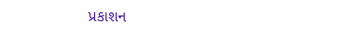પ્રકાશન